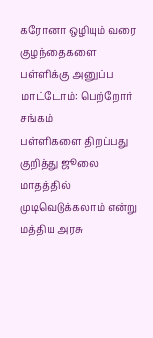கரோனா ஒழியும் வரை குழந்தைகளை பள்ளிக்கு அனுப்ப மாட்டோம்: பெற்றோர் சங்கம்
பள்ளிகளை திறப்பது குறித்து ஜூலை மாதத்தில் முடிவெடுக்கலாம் என்று மத்திய அரசு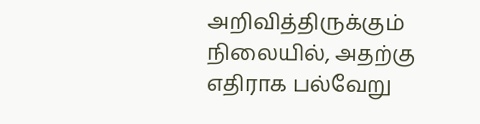அறிவித்திருக்கும் நிலையில், அதற்கு எதிராக பல்வேறு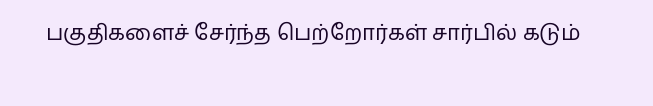பகுதிகளைச் சேர்ந்த பெற்றோர்கள் சார்பில் கடும்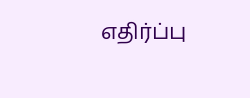எதிர்ப்பு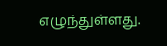எழுந்துள்ளது.